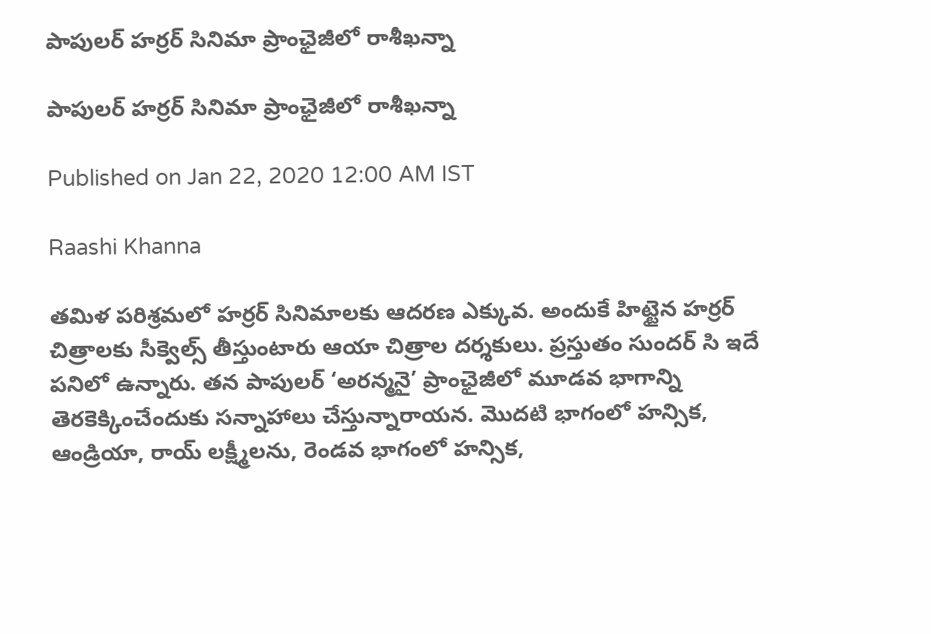పాపులర్ హర్రర్ సినిమా ప్రాంఛైజీలో రాశీఖన్నా

పాపులర్ హర్రర్ సినిమా ప్రాంఛైజీలో రాశీఖన్నా

Published on Jan 22, 2020 12:00 AM IST

Raashi Khanna

తమిళ పరిశ్రమలో హర్రర్ సినిమాలకు ఆదరణ ఎక్కువ. అందుకే హిట్టైన హర్రర్ చిత్రాలకు సీక్వెల్స్ తీస్తుంటారు ఆయా చిత్రాల దర్శకులు. ప్రస్తుతం సుందర్ సి ఇదే పనిలో ఉన్నారు. తన పాపులర్ ‘అరన్మనై’ ప్రాంఛైజీలో మూడవ భాగాన్ని తెరకెక్కించేందుకు సన్నాహాలు చేస్తున్నారాయన. మొదటి భాగంలో హన్సిక, ఆండ్రియా, రాయ్ లక్ష్మీలను, రెండవ భాగంలో హన్సిక,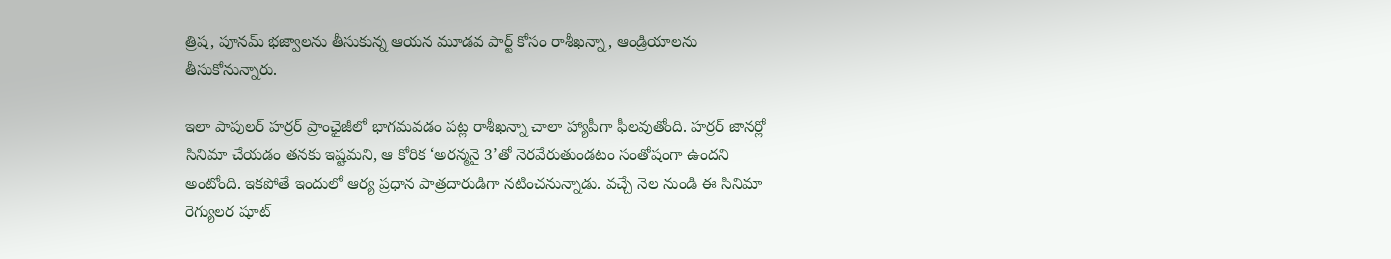త్రిష, పూనమ్ భజ్వాలను తీసుకున్న ఆయన మూడవ పార్ట్ కోసం రాశీఖన్నా, ఆండ్రియాలను తీసుకోనున్నారు.

ఇలా పాపులర్ హర్రర్ ప్రాంఛైజీలో భాగమవడం పట్ల రాశీఖన్నా చాలా హ్యాపీగా ఫీలవుతోంది. హర్రర్ జానర్లో సినిమా చేయడం తనకు ఇష్టమని, ఆ కోరిక ‘అరన్మనై 3’తో నెరవేరుతుండటం సంతోషంగా ఉందని అంటోంది. ఇకపోతే ఇందులో ఆర్య ప్రధాన పాత్రదారుడిగా నటించనున్నాడు. వచ్చే నెల నుండి ఈ సినిమా రెగ్యులర షూట్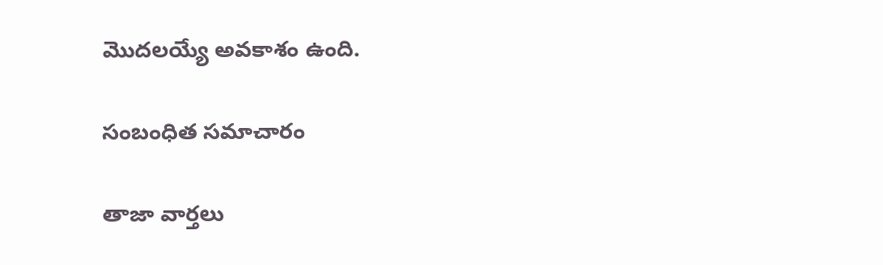మొదలయ్యే అవకాశం ఉంది.

సంబంధిత సమాచారం

తాజా వార్తలు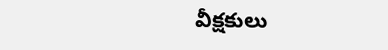వీక్షకులు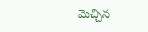మెచ్చిన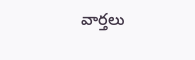వార్తలు